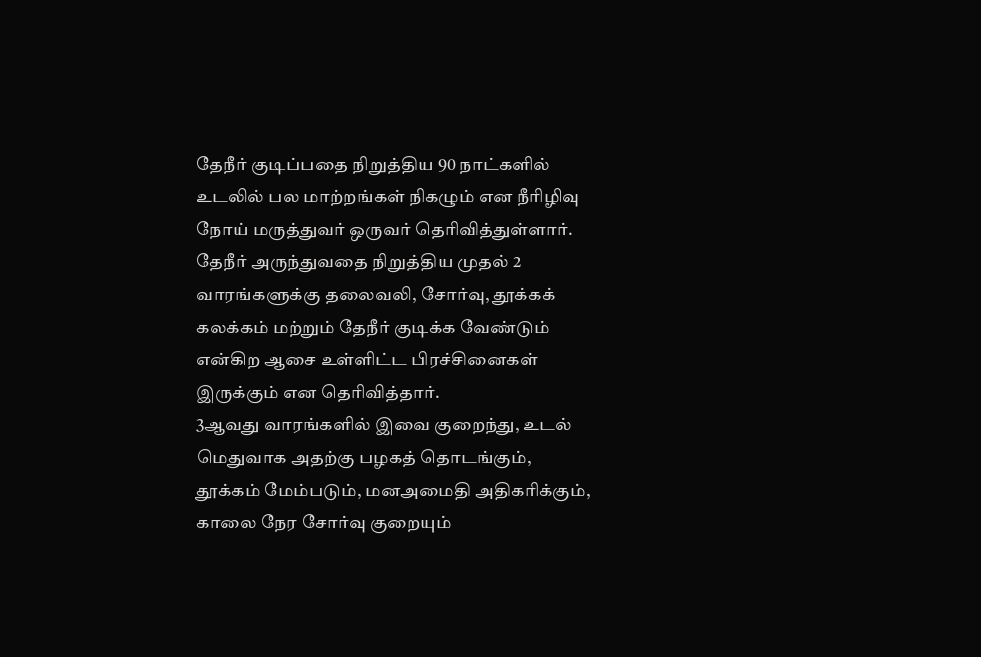தேநீர் குடிப்பதை நிறுத்திய 90 நாட்களில் உடலில் பல மாற்றங்கள் நிகழும் என நீரிழிவு நோய் மருத்துவர் ஒருவர் தெரிவித்துள்ளார். தேநீர் அருந்துவதை நிறுத்திய முதல் 2 வாரங்களுக்கு தலைவலி, சோர்வு, தூக்கக் கலக்கம் மற்றும் தேநீர் குடிக்க வேண்டும் என்கிற ஆசை உள்ளிட்ட பிரச்சினைகள் இருக்கும் என தெரிவித்தார்.
3ஆவது வாரங்களில் இவை குறைந்து, உடல் மெதுவாக அதற்கு பழகத் தொடங்கும், தூக்கம் மேம்படும், மனஅமைதி அதிகரிக்கும், காலை நேர சோர்வு குறையும்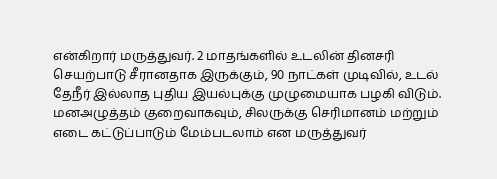என்கிறார் மருத்துவர். 2 மாதங்களில் உடலின் தினசரி செயற்பாடு சீரானதாக இருக்கும், 90 நாட்கள் முடிவில், உடல் தேநீர் இல்லாத புதிய இயல்புக்கு முழுமையாக பழகி விடும். மனஅழுத்தம் குறைவாகவும், சிலருக்கு செரிமானம் மற்றும் எடை கட்டுப்பாடும் மேம்படலாம் என மருத்துவர்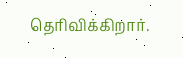தெரிவிக்கிறார்.